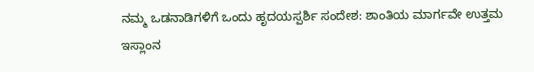ನಮ್ಮ ಒಡನಾಡಿಗಳಿಗೆ ಒಂದು ಹೃದಯಸ್ಪರ್ಶಿ ಸಂದೇಶ: ಶಾಂತಿಯ ಮಾರ್ಗವೇ ಉತ್ತಮ
ಇಸ್ಲಾಂನ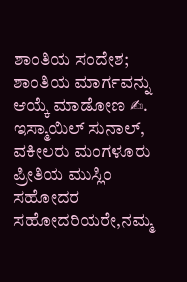ಶಾಂತಿಯ ಸಂದೇಶ; ಶಾಂತಿಯ ಮಾರ್ಗವನ್ನು ಆಯ್ಕೆ ಮಾಡೋಣ ✍. ಇಸ್ಮಾಯಿಲ್ ಸುನಾಲ್, ವಕೀಲರು ಮಂಗಳೂರು ಪ್ರೀತಿಯ ಮುಸ್ಲಿಂ ಸಹೋದರ ಸಹೋದರಿಯರೇ,ನಮ್ಮ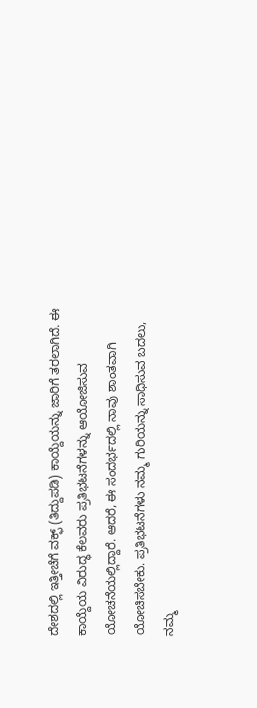ದೇಶದಲ್ಲಿ ಇತ್ತೀಚೆಗೆ ವಕ್ಫ್ (ತಿದ್ದುಪಡಿ) ಕಾಯ್ದೆಯನ್ನು ಜಾರಿಗೆ ತರಲಾಗಿದೆ. ಈ ಕಾಯ್ದೆಯ ವಿರುದ್ಧ ಕೆಲವರು ಪ್ರತಿಭಟನೆಗಳನ್ನು ಆಯೋಜಿಸುವ ಯೋಚನೆಯಲ್ಲಿದ್ದಾರೆ. ಆದರೆ, ಈ ಸಂದರ್ಭದಲ್ಲಿ ನಾವು ಶಾಂತವಾಗಿ ಯೋಚಿಸಬೇಕು. ಪ್ರತಿಭಟನೆಗಳು ನಮ್ಮ ಗುರಿಯನ್ನು ಸಾಧಿಸುವ ಬದಲು, ನಮ್ಮ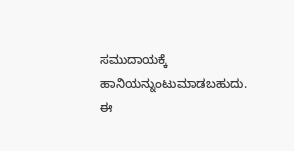ಸಮುದಾಯಕ್ಕೆ ಹಾನಿಯನ್ನುಂಟುಮಾಡಬಹುದು. ಈ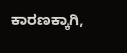ಕಾರಣಕ್ಕಾಗಿ,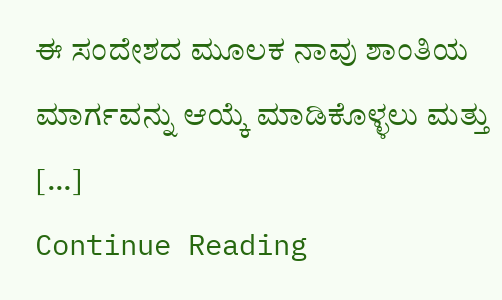ಈ ಸಂದೇಶದ ಮೂಲಕ ನಾವು ಶಾಂತಿಯ ಮಾರ್ಗವನ್ನು ಆಯ್ಕೆ ಮಾಡಿಕೊಳ್ಳಲು ಮತ್ತು […]
Continue Reading